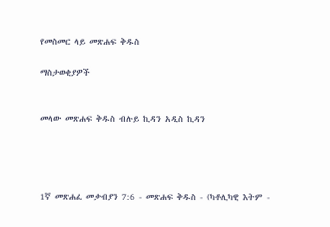የመስመር ላይ መጽሐፍ ቅዱስ

ማስታወቂያዎች


መላው መጽሐፍ ቅዱስ ብሉይ ኪዳን አዲስ ኪዳን




1ኛ መጽሐፈ መቃብያን 7:6 - መጽሐፍ ቅዱስ - (ካቶሊካዊ እትም -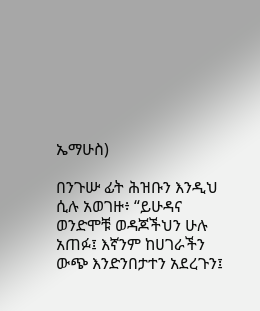ኤማሁስ)

በንጉሡ ፊት ሕዝቡን እንዲህ ሲሉ አወገዙ፥ “ይሁዳና ወንድሞቹ ወዳጆችህን ሁሉ አጠፉ፤ እኛንም ከሀገራችን ውጭ እንድንበታተን አደረጉን፤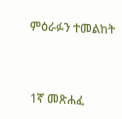ምዕራፉን ተመልከት



1ኛ መጽሐፈ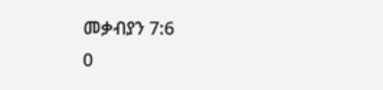መቃብያን 7:6
0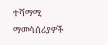ተሻማሚ ማመሳሰሪያዎች